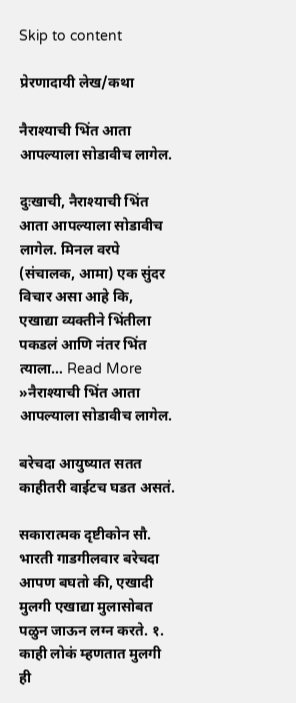Skip to content

प्रेरणादायी लेख/कथा

नैराश्याची भिंत आता आपल्याला सोडावीच लागेल.

दुःखाची, नैराश्याची भिंत आता आपल्याला सोडावीच लागेल. मिनल वरपे (संचालक, आमा) एक सुंदर विचार असा आहे कि, एखाद्या व्यक्तीने भिंतीला पकडलं आणि नंतर भिंत त्याला… Read More »नैराश्याची भिंत आता आपल्याला सोडावीच लागेल.

बरेचदा आयुष्यात सतत काहीतरी वाईटच घडत असतं.

सकारात्मक दृष्टीकोन सौ. भारती गाडगीलवार बरेचदा आपण बघतो की, एखादी मुलगी एखाद्या मुलासोबत पळुन जाऊन लग्न करते. १. काही लोकं म्हणतात मुलगी ही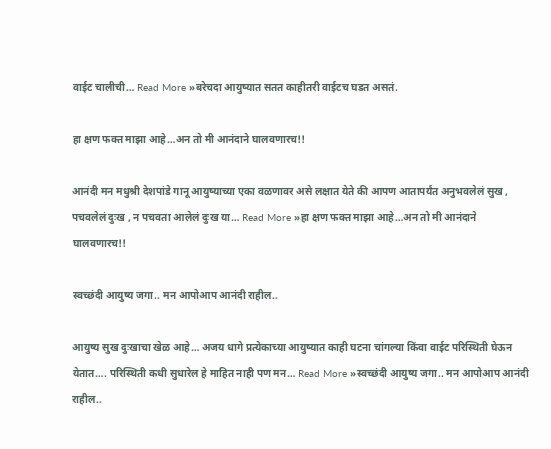वाईट चालीची… Read More »बरेचदा आयुष्यात सतत काहीतरी वाईटच घडत असतं.

हा क्षण फक्त माझा आहे…अन तो मी आनंदाने घालवणारच!!

आनंदी मन मधुश्री देशपांडे गानू आयुष्याच्या एका वळणावर असे लक्षात येते की आपण आतापर्यंत अनुभवलेलं सुख , पचवलेलं दुःख , न पचवता आलेलं दुःख या… Read More »हा क्षण फक्त माझा आहे…अन तो मी आनंदाने घालवणारच!!

स्वच्छंदी आयुष्य जगा.. मन आपोआप आनंदी राहील..

आयुष्य सुख दुःखाचा खेळ आहे… अजय धागे प्रत्येकाच्या आयुष्यात काही घटना चांगल्या किंवा वाईट परिस्थिती घेऊन येतात…. परिस्थिती कधी सुधारेल हे माहित नाही पण मन… Read More »स्वच्छंदी आयुष्य जगा.. मन आपोआप आनंदी राहील..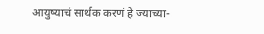आयुष्याचं सार्थक करणं हे ज्याच्या-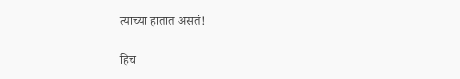त्याच्या हातात असतं!

हिच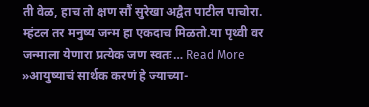ती वेळ, हाच तो क्षण सौं सुरेखा अद्वैत पाटील पाचोरा. म्हंटल तर मनुष्य जन्म हा एकदाच मिळतो.या पृथ्वी वर जन्माला येणारा प्रत्येक जण स्वतः… Read More »आयुष्याचं सार्थक करणं हे ज्याच्या-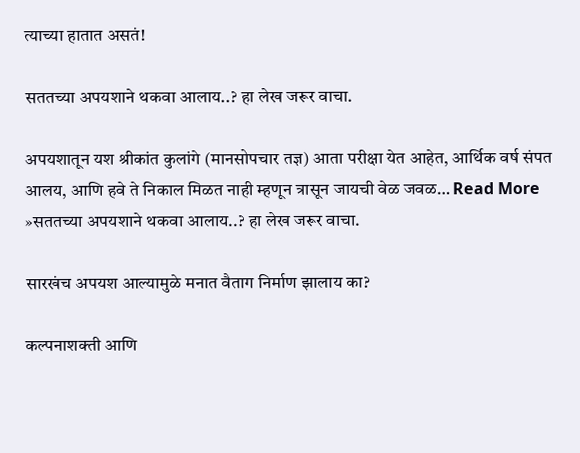त्याच्या हातात असतं!

सततच्या अपयशाने थकवा आलाय..? हा लेख जरूर वाचा.

अपयशातून यश श्रीकांत कुलांगे (मानसोपचार तज्ञ) आता परीक्षा येत आहेत, आर्थिक वर्ष संपत आलय, आणि हवे ते निकाल मिळत नाही म्हणून त्रासून जायची वेळ जवळ… Read More »सततच्या अपयशाने थकवा आलाय..? हा लेख जरूर वाचा.

सारखंच अपयश आल्यामुळे मनात वैताग निर्माण झालाय का?

कल्पनाशक्ती आणि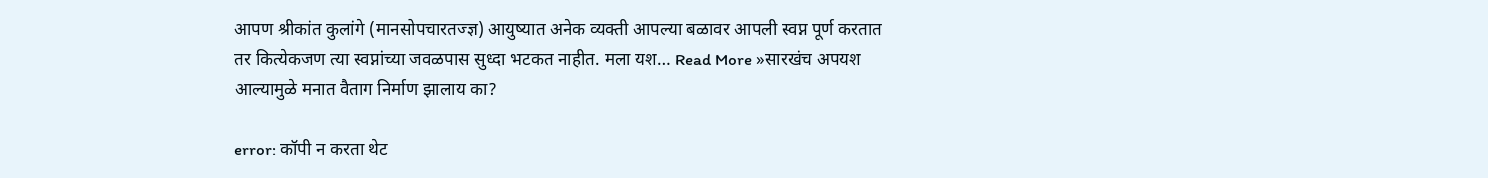आपण श्रीकांत कुलांगे (मानसोपचारतज्ज्ञ) आयुष्यात अनेक व्यक्ती आपल्या बळावर आपली स्वप्न पूर्ण करतात तर कित्येकजण त्या स्वप्नांच्या जवळपास सुध्दा भटकत नाहीत. मला यश… Read More »सारखंच अपयश आल्यामुळे मनात वैताग निर्माण झालाय का?

error: कॉपी न करता थेट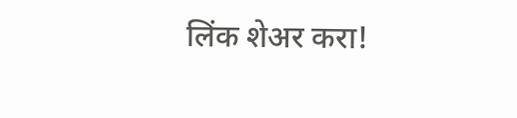लिंक शेअर करा!